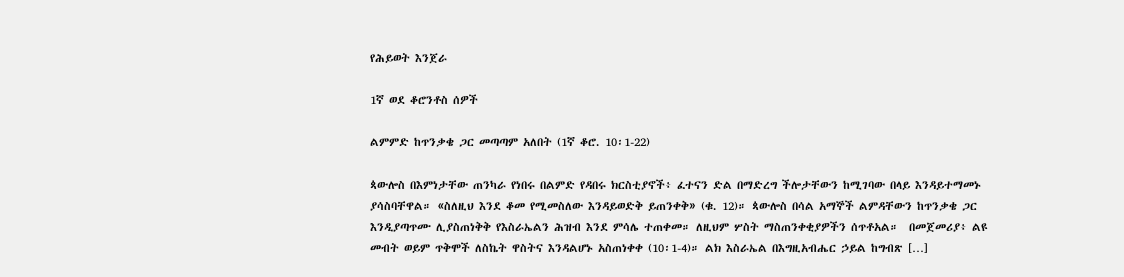የሕይወት እንጀራ

1ኛ ወደ ቆሮንቶስ ሰዎች

ልምምድ ከጥንቃቄ ጋር መጣጣም አለበት (1ኛ ቆሮ. 10፡1-22)

ጳውሎስ በእምነታቸው ጠንካራ የነበሩ በልምድ የዳበሩ ክርስቲያኖች፥ ፈተናን ድል በማድረግ ችሎታቸውን ከሚገባው በላይ እንዳይተማመኑ ያሳስባቸዋል። «ስለዚህ እንደ ቆመ የሚመስለው እንዳይወድቅ ይጠንቀቅ» (ቁ. 12)። ጳውሎስ በሳል አማኞች ልምዳቸውን ከጥንቃቄ ጋር እንዲያጣጥሙ ሊያስጠነቅቅ የእስራኤልን ሕዝብ እንደ ምሳሌ ተጠቀመ። ለዚህም ሦስት ማስጠንቀቂያዎችን ሰጥቶአል።  በመጀመሪያ፥ ልዩ መብት ወይም ጥቅሞች ለስኬት ዋስትና እንዳልሆኑ አስጠነቀቀ (10፡1-4)። ልክ እስራኤል በእግዚአብሔር ኃይል ከግብጽ […]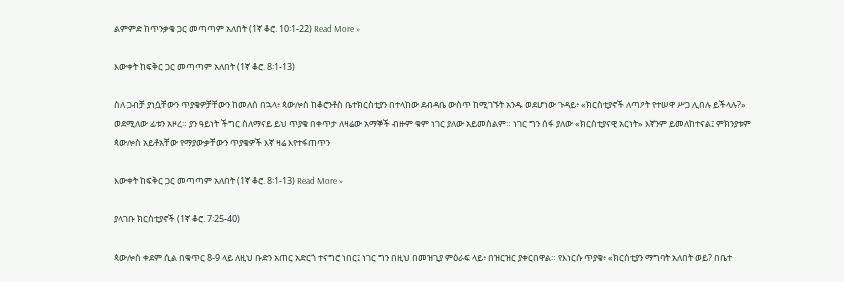ልምምድ ከጥንቃቄ ጋር መጣጣም አለበት (1ኛ ቆሮ. 10፡1-22) Read More »

እውቀት ከፍቅር ጋር መጣጣም አለበት (1ኛ ቆሮ. 8፡1-13)

ስለ ጋብቻ ያነሷቸውን ጥያቄዎቻቸውን ከመለሰ በኋላ፥ ጳውሎስ ከቆሮንቶስ ቤተክርስቲያን በተላከው ደብዳቤ ውስጥ ከሚገኙት አንዱ ወደሆነው ጉዳይ፥ «ክርስቲያኖች ለጣዖት የተሠዋ ሥጋ ሊበሉ ይችላሉ?» ወደሚለው ፊቱን አዞረ። ያን ዓይነት ችግር ስለማናይ ይህ ጥያቄ በቀጥታ ለዛሬው አማኞች ብዙም ቁም ነገር ያለው አይመስልም። ነገር ግን ሰፋ ያለው «ክርስቲያናዊ አርነት» እኛንም ይመለከተናል፤ ምክንያቱም ጳውሎስ አይቶአቸው የማያውቃቸውን ጥያቄዎች እኛ ዛሬ እየተፋጠጥን

እውቀት ከፍቅር ጋር መጣጣም አለበት (1ኛ ቆሮ. 8፡1-13) Read More »

ያላገቡ ክርስቲያኖች (1ኛ ቆሮ. 7፡25-40)

ጳውሎስ ቀደም ሲል በቁጥር 8-9 ላይ ለዚህ ቡድን አጠር አድርጎ ተናግሮ ነበር፤ ነገር ግን በዚህ በመዝጊያ ምዕራፍ ላይ፥ በዝርዝር ያቀርበዋል። የእነርሱ ጥያቄ፥ «ክርስቲያን ማግባት አለበት ወይ? በቤተ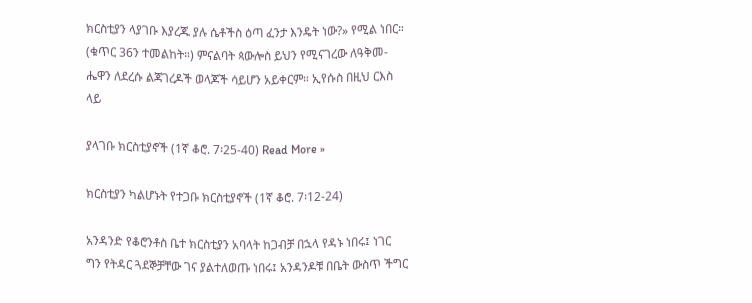ክርስቲያን ላያገቡ እያረጁ ያሉ ሴቶችስ ዕጣ ፈንታ እንዴት ነው?» የሚል ነበር። (ቁጥር 36ን ተመልከት።) ምናልባት ጳውሎስ ይህን የሚናገረው ለዓቅመ-ሔዋን ለደረሱ ልጃገረዶች ወላጆች ሳይሆን አይቀርም። ኢየሱስ በዚህ ርእስ ላይ

ያላገቡ ክርስቲያኖች (1ኛ ቆሮ. 7፡25-40) Read More »

ክርስቲያን ካልሆኑት የተጋቡ ክርስቲያኖች (1ኛ ቆሮ. 7፡12-24)

አንዳንድ የቆሮንቶስ ቤተ ክርስቲያን አባላት ከጋብቻ በኋላ የዳኑ ነበሩ፤ ነገር ግን የትዳር ጓደኞቻቸው ገና ያልተለወጡ ነበሩ፤ አንዳንዶቹ በቤት ውስጥ ችግር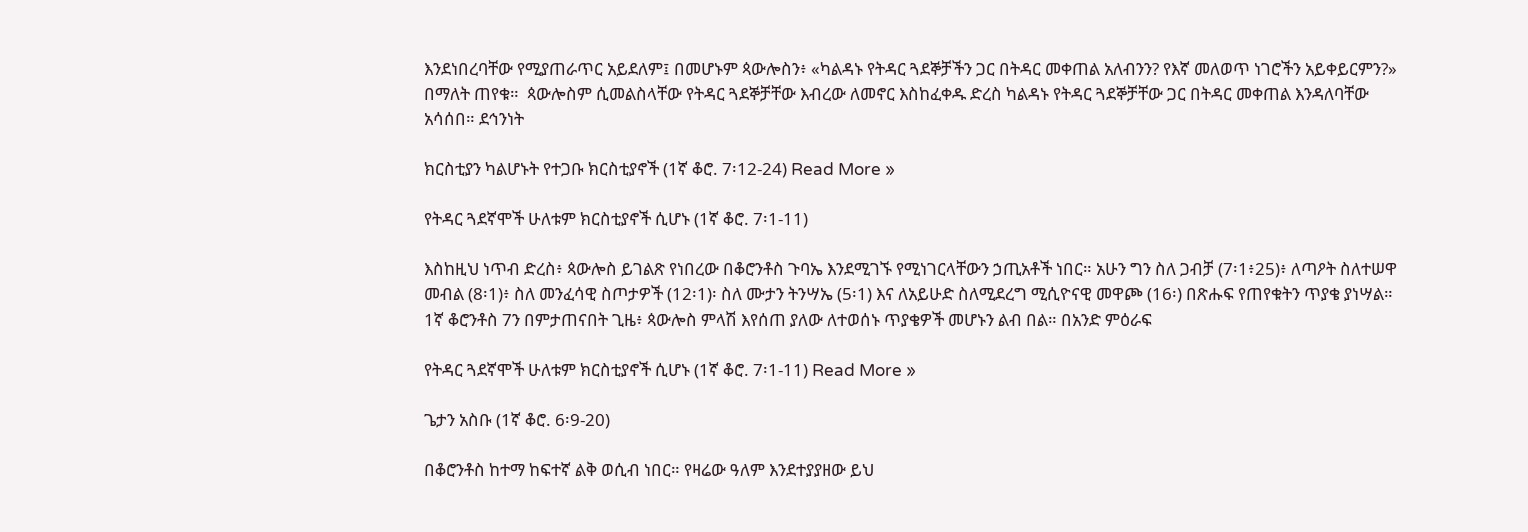እንደነበረባቸው የሚያጠራጥር አይደለም፤ በመሆኑም ጳውሎስን፥ «ካልዳኑ የትዳር ጓደኞቻችን ጋር በትዳር መቀጠል አለብንን? የእኛ መለወጥ ነገሮችን አይቀይርምን?» በማለት ጠየቁ።  ጳውሎስም ሲመልስላቸው የትዳር ጓደኞቻቸው እብረው ለመኖር እስከፈቀዱ ድረስ ካልዳኑ የትዳር ጓደኞቻቸው ጋር በትዳር መቀጠል እንዳለባቸው አሳሰበ። ደኅንነት

ክርስቲያን ካልሆኑት የተጋቡ ክርስቲያኖች (1ኛ ቆሮ. 7፡12-24) Read More »

የትዳር ጓደኛሞች ሁለቱም ክርስቲያኖች ሲሆኑ (1ኛ ቆሮ. 7፡1-11)

እስከዚህ ነጥብ ድረስ፥ ጳውሎስ ይገልጽ የነበረው በቆሮንቶስ ጉባኤ እንደሚገኙ የሚነገርላቸውን ኃጢአቶች ነበር። አሁን ግን ስለ ጋብቻ (7፡1፥25)፥ ለጣዖት ስለተሠዋ መብል (8፡1)፥ ስለ መንፈሳዊ ስጦታዎች (12፡1)፡ ስለ ሙታን ትንሣኤ (5፡1) እና ለአይሁድ ስለሚደረግ ሚሲዮናዊ መዋጮ (16፡) በጽሑፍ የጠየቁትን ጥያቄ ያነሣል።  1ኛ ቆሮንቶስ 7ን በምታጠናበት ጊዜ፥ ጳውሎስ ምላሽ እየሰጠ ያለው ለተወሰኑ ጥያቄዎች መሆኑን ልብ በል። በአንድ ምዕራፍ

የትዳር ጓደኛሞች ሁለቱም ክርስቲያኖች ሲሆኑ (1ኛ ቆሮ. 7፡1-11) Read More »

ጌታን አስቡ (1ኛ ቆሮ. 6፡9-20)

በቆሮንቶስ ከተማ ከፍተኛ ልቅ ወሲብ ነበር። የዛሬው ዓለም እንደተያያዘው ይህ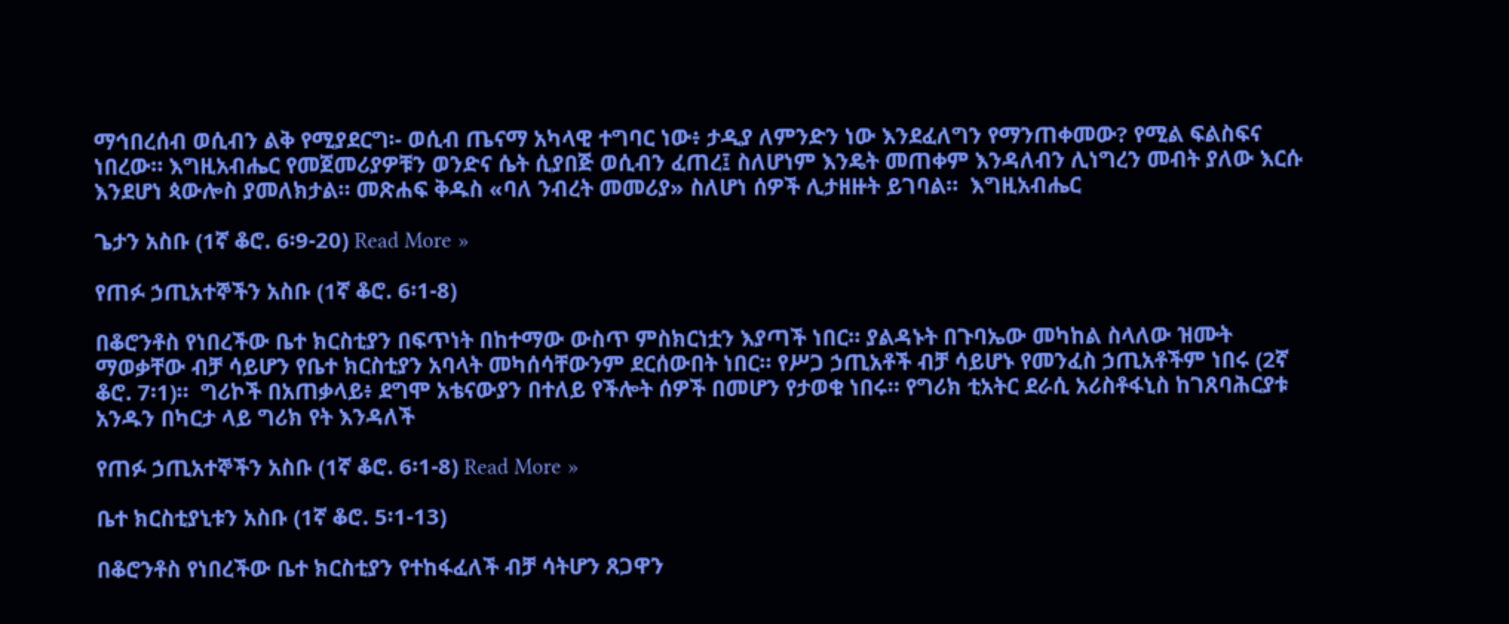ማኅበረሰብ ወሲብን ልቅ የሚያደርግ፡- ወሲብ ጤናማ አካላዊ ተግባር ነው፥ ታዲያ ለምንድን ነው እንደፈለግን የማንጠቀመው? የሚል ፍልስፍና ነበረው። እግዚአብሔር የመጀመሪያዎቹን ወንድና ሴት ሲያበጅ ወሲብን ፈጠረ፤ ስለሆነም እንዴት መጠቀም እንዳለብን ሊነግረን መብት ያለው እርሱ እንደሆነ ጳውሎስ ያመለክታል። መጽሐፍ ቅዱስ «ባለ ንብረት መመሪያ» ስለሆነ ሰዎች ሊታዘዙት ይገባል።  እግዚአብሔር

ጌታን አስቡ (1ኛ ቆሮ. 6፡9-20) Read More »

የጠፉ ኃጢአተኞችን አስቡ (1ኛ ቆሮ. 6፡1-8)

በቆሮንቶስ የነበረችው ቤተ ክርስቲያን በፍጥነት በከተማው ውስጥ ምስክርነቷን እያጣች ነበር። ያልዳኑት በጉባኤው መካከል ስላለው ዝሙት ማወቃቸው ብቻ ሳይሆን የቤተ ክርስቲያን አባላት መካሰሳቸውንም ደርሰውበት ነበር። የሥጋ ኃጢአቶች ብቻ ሳይሆኑ የመንፈስ ኃጢአቶችም ነበሩ (2ኛ ቆሮ. 7፡1)።  ግሪኮች በአጠቃላይ፥ ደግሞ አቴናውያን በተለይ የችሎት ሰዎች በመሆን የታወቁ ነበሩ። የግሪክ ቲአትር ደራሲ አሪስቶፋኒስ ከገጸባሕርያቱ አንዱን በካርታ ላይ ግሪክ የት እንዳለች

የጠፉ ኃጢአተኞችን አስቡ (1ኛ ቆሮ. 6፡1-8) Read More »

ቤተ ክርስቲያኒቱን አስቡ (1ኛ ቆሮ. 5፡1-13)

በቆሮንቶስ የነበረችው ቤተ ክርስቲያን የተከፋፈለች ብቻ ሳትሆን ጸጋዋን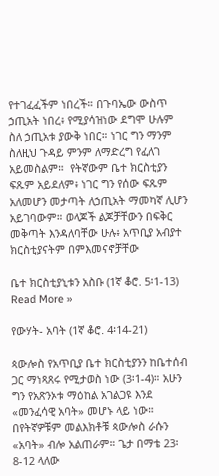የተገፈፈችም ነበረች። በጉባኤው ውስጥ ኃጢአት ነበረ፥ የሚያሳዝነው ደግሞ ሁሉም ስለ ኃጢአቱ ያውቅ ነበር። ነገር ግን ማንም ስለዚህ ጉዳይ ምንም ለማድረግ የፈለገ አይመስልም።  የትኛውም ቤተ ክርስቲያን ፍጹም አይደለም፥ ነገር ግን የሰው ፍጹም አለመሆን መታጣት ለኃጢአት ማመካኛ ሊሆን አይገባውም። ወላጆች ልጆቻቸውን በፍቅር መቅጣት እንዳለባቸው ሁሉ፥ አጥቢያ አብያተ ክርስቲያናትም በምእመናኖቻቸው

ቤተ ክርስቲያኒቱን አስቡ (1ኛ ቆሮ. 5፡1-13) Read More »

የውሃት- አባት (1ኛ ቆሮ. 4፡14-21)

ጳውሎስ የአጥቢያ ቤተ ክርስቲያንን ከቤተሰብ ጋር ማነጻጸሩ የሚታወስ ነው (3፡1-4)። አሁን ግን የአጽንኦቱ ማዕከል አገልጋዩ እንደ «መንፈሳዊ አባት» መሆኑ ላይ ነው። በየትኛዎቹም መልእክቶቹ ጳውሎስ ራሱን «አባት» ብሎ አልጠራም። ጌታ በማቴ 23፡8-12 ላለው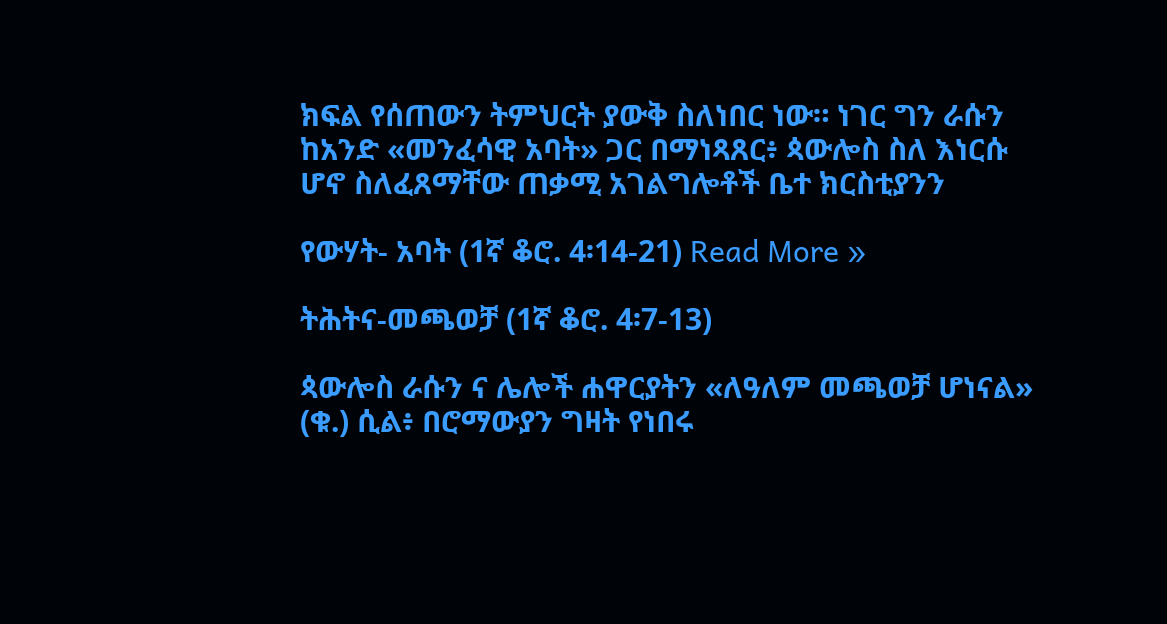ክፍል የሰጠውን ትምህርት ያውቅ ስለነበር ነው። ነገር ግን ራሱን ከአንድ «መንፈሳዊ አባት» ጋር በማነጻጸር፥ ጳውሎስ ስለ እነርሱ ሆኖ ስለፈጸማቸው ጠቃሚ አገልግሎቶች ቤተ ክርስቲያንን

የውሃት- አባት (1ኛ ቆሮ. 4፡14-21) Read More »

ትሕትና-መጫወቻ (1ኛ ቆሮ. 4፡7-13)

ጳውሎስ ራሱን ና ሌሎች ሐዋርያትን «ለዓለም መጫወቻ ሆነናል» (ቁ.) ሲል፥ በሮማውያን ግዛት የነበሩ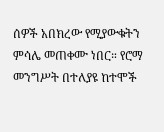ሰዎች አበክረው የሚያውቁትን ምሳሌ መጠቀሙ ነበር። የሮማ መንግሥት በተለያዩ ከተሞች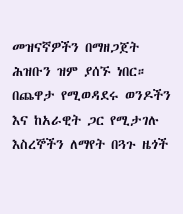መዝናኛዎችን በማዘጋጀት ሕዝቡን ዝም ያሰኙ ነበር። በጨዋታ የሚወዳደሩ ወንዶችን እና ከአራዊት ጋር የሚታገሉ እስረኞችን ለማየት በጓጉ ዜጎች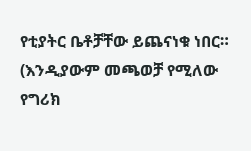የቲያትር ቤቶቻቸው ይጨናነቁ ነበር። (እንዲያውም መጫወቻ የሚለው የግሪክ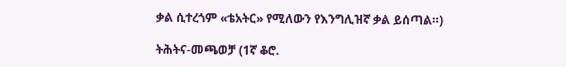ቃል ሲተረጎም «ቴአትር» የሚለውን የእንግሊዝኛ ቃል ይሰጣል።)

ትሕትና-መጫወቻ (1ኛ ቆሮ.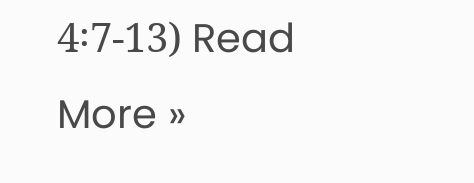4፡7-13) Read More »